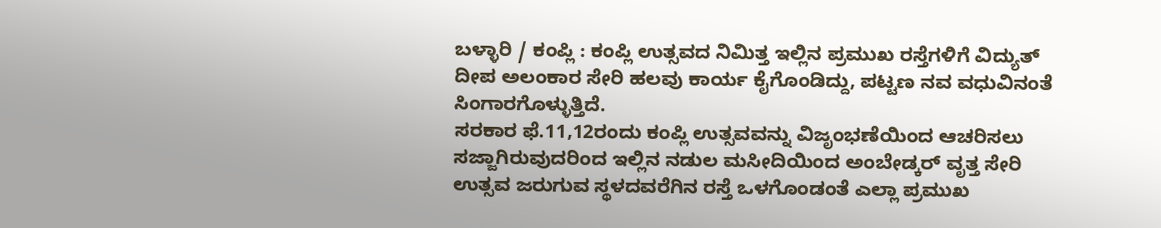ಬಳ್ಳಾರಿ / ಕಂಪ್ಲಿ : ಕಂಪ್ಲಿ ಉತ್ಸವದ ನಿಮಿತ್ತ ಇಲ್ಲಿನ ಪ್ರಮುಖ ರಸ್ತೆಗಳಿಗೆ ವಿದ್ಯುತ್ ದೀಪ ಅಲಂಕಾರ ಸೇರಿ ಹಲವು ಕಾರ್ಯ ಕೈಗೊಂಡಿದ್ದು, ಪಟ್ಟಣ ನವ ವಧುವಿನಂತೆ ಸಿಂಗಾರಗೊಳ್ಳುತ್ತಿದೆ.
ಸರಕಾರ ಫೆ.11,12ರಂದು ಕಂಪ್ಲಿ ಉತ್ಸವವನ್ನು ವಿಜೃಂಭಣೆಯಿಂದ ಆಚರಿಸಲು ಸಜ್ಜಾಗಿರುವುದರಿಂದ ಇಲ್ಲಿನ ನಡುಲ ಮಸೀದಿಯಿಂದ ಅಂಬೇಡ್ಕರ್ ವೃತ್ತ ಸೇರಿ ಉತ್ಸವ ಜರುಗುವ ಸ್ಥಳದವರೆಗಿನ ರಸ್ತೆ ಒಳಗೊಂಡಂತೆ ಎಲ್ಲಾ ಪ್ರಮುಖ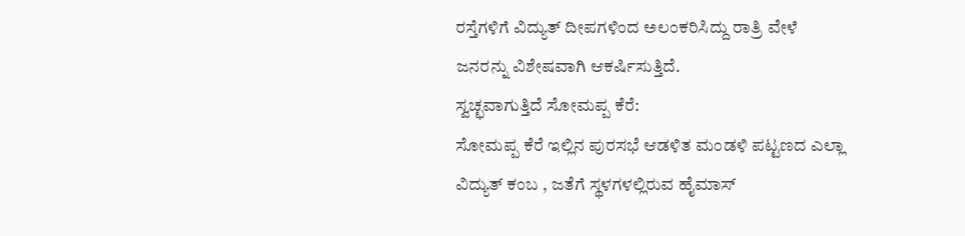ರಸ್ತೆಗಳಿಗೆ ವಿದ್ಯುತ್ ದೀಪಗಳಿಂದ ಅಲಂಕರಿಸಿದ್ದು ರಾತ್ರಿ ವೇಳೆ ಜನರನ್ನು ವಿಶೇಷವಾಗಿ ಆಕರ್ಷಿಸುತ್ತಿದೆ.
ಸ್ವಚ್ಛವಾಗುತ್ತಿದೆ ಸೋಮಪ್ಪ ಕೆರೆ:
ಸೋಮಪ್ಪ ಕೆರೆ ಇಲ್ಲಿನ ಪುರಸಭೆ ಆಡಳಿತ ಮಂಡಳಿ ಪಟ್ಟಣದ ಎಲ್ಲಾ ವಿದ್ಯುತ್ ಕಂಬ , ಜತೆಗೆ ಸ್ಥಳಗಳಲ್ಲಿರುವ ಹೈಮಾಸ್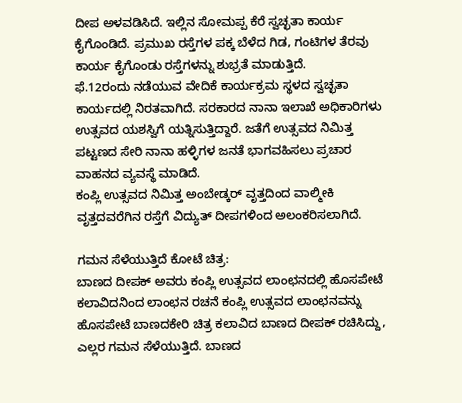ದೀಪ ಅಳವಡಿಸಿದೆ. ಇಲ್ಲಿನ ಸೋಮಪ್ಪ ಕೆರೆ ಸ್ವಚ್ಛತಾ ಕಾರ್ಯ ಕೈಗೊಂಡಿದೆ. ಪ್ರಮುಖ ರಸ್ತೆಗಳ ಪಕ್ಕ ಬೆಳೆದ ಗಿಡ, ಗಂಟಿಗಳ ತೆರವು ಕಾರ್ಯ ಕೈಗೊಂಡು ರಸ್ತೆಗಳನ್ನು ಶುಭ್ರತೆ ಮಾಡುತ್ತಿದೆ.
ಫೆ.12ರಂದು ನಡೆಯುವ ವೇದಿಕೆ ಕಾರ್ಯಕ್ರಮ ಸ್ಥಳದ ಸ್ವಚ್ಛತಾ ಕಾರ್ಯದಲ್ಲಿ ನಿರತವಾಗಿದೆ. ಸರಕಾರದ ನಾನಾ ಇಲಾಖೆ ಅಧಿಕಾರಿಗಳು ಉತ್ಸವದ ಯಶಸ್ವಿಗೆ ಯತ್ನಿಸುತ್ತಿದ್ದಾರೆ. ಜತೆಗೆ ಉತ್ಸವದ ನಿಮಿತ್ತ ಪಟ್ಟಣದ ಸೇರಿ ನಾನಾ ಹಳ್ಳಿಗಳ ಜನತೆ ಭಾಗವಹಿಸಲು ಪ್ರಚಾರ ವಾಹನದ ವ್ಯವಸ್ಥೆ ಮಾಡಿದೆ.
ಕಂಪ್ಲಿ ಉತ್ಸವದ ನಿಮಿತ್ತ ಅಂಬೇಡ್ಕರ್ ವೃತ್ತದಿಂದ ವಾಲ್ಮೀಕಿ ವೃತ್ತದವರೆಗಿನ ರಸ್ತೆಗೆ ವಿದ್ಯುತ್ ದೀಪಗಳಿಂದ ಅಲಂಕರಿಸಲಾಗಿದೆ.

ಗಮನ ಸೆಳೆಯುತ್ತಿದೆ ಕೋಟೆ ಚಿತ್ರ:
ಬಾಣದ ದೀಪಕ್ ಅವರು ಕಂಪ್ಲಿ ಉತ್ಸವದ ಲಾಂಛನದಲ್ಲಿ ಹೊಸಪೇಟೆ ಕಲಾವಿದನಿಂದ ಲಾಂಛನ ರಚನೆ ಕಂಪ್ಲಿ ಉತ್ಸವದ ಲಾಂಛನವನ್ನು ಹೊಸಪೇಟೆ ಬಾಣದಕೇರಿ ಚಿತ್ರ ಕಲಾವಿದ ಬಾಣದ ದೀಪಕ್ ರಚಿಸಿದ್ದು, ಎಲ್ಲರ ಗಮನ ಸೆಳೆಯುತ್ತಿದೆ. ಬಾಣದ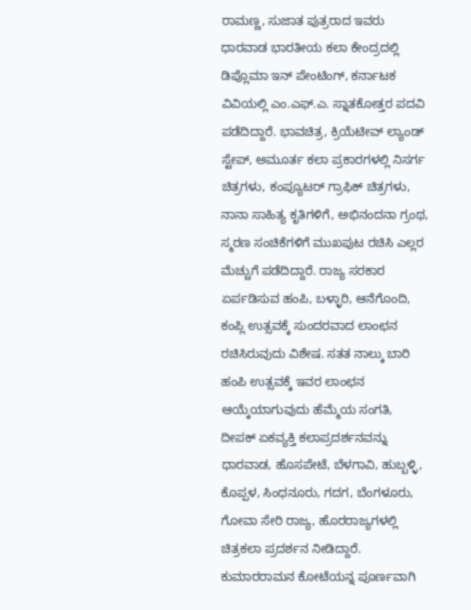ರಾಮಣ್ಣ, ಸುಜಾತ ಪುತ್ರರಾದ ಇವರು ಧಾರವಾಡ ಭಾರತೀಯ ಕಲಾ ಕೇಂದ್ರದಲ್ಲಿ ಡಿಪ್ಲೊಮಾ ಇನ್ ಪೇಂಟಿಂಗ್, ಕರ್ನಾಟಕ ವಿವಿಯಲ್ಲಿ ಎಂ.ಎಫ್.ಎ. ಸ್ನಾತಕೋತ್ತರ ಪದವಿ ಪಡೆದಿದ್ದಾರೆ. ಭಾವಚಿತ್ರ, ಕ್ರಿಯೆಟೀವ್ ಲ್ಯಾಂಡ್ ಸ್ಟೇಪ್, ಅಮೂರ್ತ ಕಲಾ ಪ್ರಕಾರಗಳಲ್ಲಿ ನಿಸರ್ಗ ಚಿತ್ರಗಳು, ಕಂಪ್ಯೂಟರ್ ಗ್ರಾಫಿಕ್ ಚಿತ್ರಗಳು, ನಾನಾ ಸಾಹಿತ್ಯ ಕೃತಿಗಳಿಗೆ, ಅಭಿನಂದನಾ ಗ್ರಂಥ, ಸ್ಮರಣ ಸಂಚಿಕೆಗಳಿಗೆ ಮುಖಪುಟ ರಚಿಸಿ ಎಲ್ಲರ ಮೆಚ್ಚುಗೆ ಪಡೆದಿದ್ದಾರೆ. ರಾಜ್ಯ ಸರಕಾರ ಏರ್ಪಡಿಸುವ ಹಂಪಿ, ಬಳ್ಳಾರಿ, ಆನೆಗೊಂದಿ, ಕಂಪ್ಲಿ ಉತ್ಸವಕ್ಕೆ ಸುಂದರವಾದ ಲಾಂಛನ ರಚಿಸಿರುವುದು ವಿಶೇಷ. ಸತತ ನಾಲ್ಕು ಬಾರಿ ಹಂಪಿ ಉತ್ಸವಕ್ಕೆ ಇವರ ಲಾಂಛನ ಆಯ್ಕೆಯಾಗುವುದು ಹೆಮ್ಮೆಯ ಸಂಗತಿ, ದೀಪಕ್ ಏಕವ್ಯಕ್ತಿ ಕಲಾಪ್ರದರ್ಶನವನ್ನು ಧಾರವಾಡ, ಹೊಸಪೇಟೆ, ಬೆಳಗಾವಿ, ಹುಬ್ಬಳ್ಳಿ, ಕೊಪ್ಪಳ, ಸಿಂಧನೂರು, ಗದಗ, ಬೆಂಗಳೂರು, ಗೋವಾ ಸೇರಿ ರಾಜ್ಯ, ಹೊರರಾಜ್ಯಗಳಲ್ಲಿ ಚಿತ್ರಕಲಾ ಪ್ರದರ್ಶನ ನೀಡಿದ್ದಾರೆ.
ಕುಮಾರರಾಮನ ಕೋಟೆಯನ್ನ ಪೂರ್ಣವಾಗಿ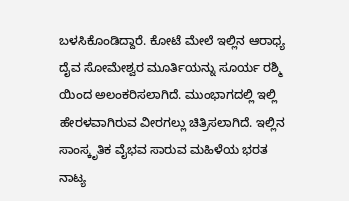ಬಳಸಿಕೊಂಡಿದ್ದಾರೆ. ಕೋಟೆ ಮೇಲೆ ಇಲ್ಲಿನ ಆರಾಧ್ಯ ದೈವ ಸೋಮೇಶ್ವರ ಮೂರ್ತಿಯನ್ನು ಸೂರ್ಯ ರಶ್ಮಿ ಯಿಂದ ಅಲಂಕರಿಸಲಾಗಿದೆ. ಮುಂಭಾಗದಲ್ಲಿ ಇಲ್ಲಿ ಹೇರಳವಾಗಿರುವ ವೀರಗಲ್ಲು ಚಿತ್ರಿಸಲಾಗಿದೆ. ಇಲ್ಲಿನ ಸಾಂಸ್ಕೃತಿಕ ವೈಭವ ಸಾರುವ ಮಹಿಳೆಯ ಭರತ
ನಾಟ್ಯ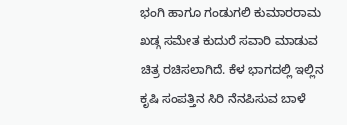ಭಂಗಿ ಹಾಗೂ ಗಂಡುಗಲಿ ಕುಮಾರರಾಮ ಖಡ್ಗ ಸಮೇತ ಕುದುರೆ ಸವಾರಿ ಮಾಡುವ ಚಿತ್ರ ರಚಿಸಲಾಗಿದೆ. ಕೆಳ ಭಾಗದಲ್ಲಿ ಇಲ್ಲಿನ ಕೃಷಿ ಸಂಪತ್ತಿನ ಸಿರಿ ನೆನಪಿಸುವ ಬಾಳೆ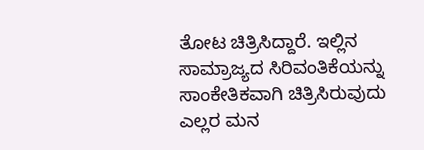ತೋಟ ಚಿತ್ರಿಸಿದ್ದಾರೆ. ಇಲ್ಲಿನ ಸಾಮ್ರಾಜ್ಯದ ಸಿರಿವಂತಿಕೆಯನ್ನು ಸಾಂಕೇತಿಕವಾಗಿ ಚಿತ್ರಿಸಿರುವುದು ಎಲ್ಲರ ಮನ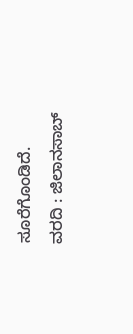ಸೂರೆಗೊಂಡಿದೆ.
ವರದಿ : ಜಿಲಾನಸಾಬ್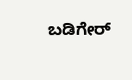ಬಡಿಗೇರ್